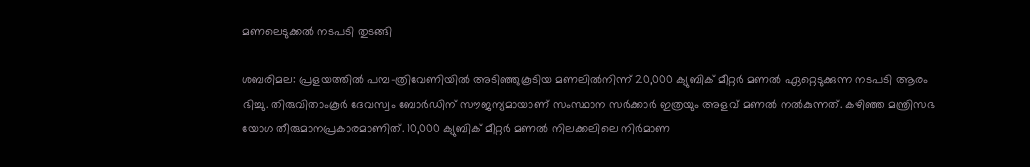മണലെടുക്കൽ നടപടി തുടങ്ങി

ശബരിമല: പ്രളയത്തിൽ പമ്പ-ത്രിവേണിയിൽ അടിഞ്ഞുകൂടിയ മണലിൽനിന്ന് 20,000 ക്യുബിക് മീറ്റർ മണൽ ഏറ്റെടുക്കുന്ന നടപടി ആരം ഭിച്ചു. തിരുവിതാംകൂർ ദേവസ്വം ബോര്‍ഡിന് സൗജന്യമായാണ് സംസ്ഥാന സർക്കാർ ഇത്രയും അളവ് മണൽ നൽകുന്നത്. കഴിഞ്ഞ മന്ത്രിസഭ യോഗ തീരുമാനപ്രകാരമാണിത്. 10,000 ക്യുബിക് മീറ്റർ മണൽ നിലക്കലിലെ നിർമാണ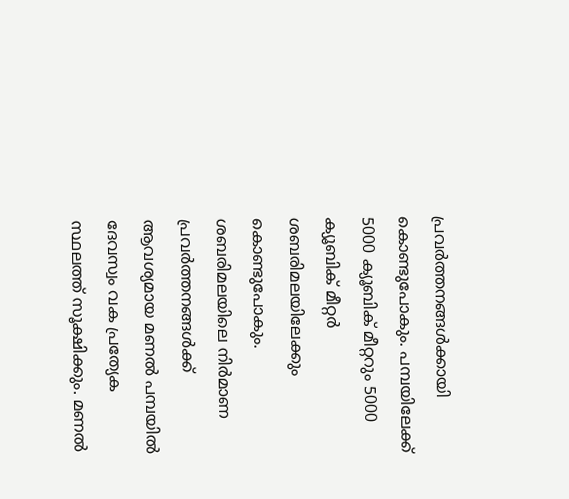പ്രവർത്തനങ്ങൾക്കായി കൊണ്ടുപോകും. പമ്പയിലേക്ക് 5000 ക്യൂബിക് മീറ്ററും 5000 ക്യൂബിക് മീറ്റർ ശബരിമലയിലേക്കും കൊണ്ടുപോകും. ശബരിമലയിലെ നിർമാണ പ്രവർത്തനങ്ങൾക്ക് ആവശ്യമായ മണൽ പമ്പയിൽ ദേവസ്വം വക പ്രത്യേക സ്ഥലത്ത് സൂക്ഷിക്കും. മണൽ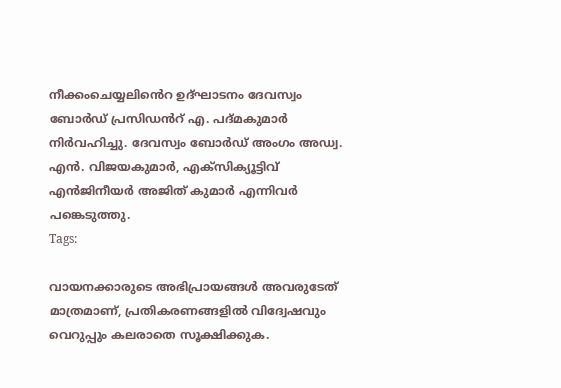നീക്കംചെയ്യലിൻെറ ഉദ്ഘാടനം ദേവസ്വം ബോർഡ് പ്രസിഡൻറ് എ. പദ്മകുമാർ നിർവഹിച്ചു. ദേവസ്വം ബോർഡ് അംഗം അഡ്വ. എൻ. വിജയകുമാർ, എക്സിക്യൂട്ടിവ് എൻജിനീയർ അജിത് കുമാർ എന്നിവർ പങ്കെടുത്തു.
Tags:

വായനക്കാരുടെ അഭിപ്രായങ്ങള്‍ അവരുടേത് മാത്രമാണ്, പ്രതികരണങ്ങളിൽ വിദ്വേഷവും വെറുപ്പും കലരാതെ സൂക്ഷിക്കുക.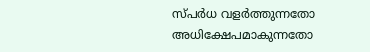സ്പർധ വളർത്തുന്നതോ അധിക്ഷേപമാകുന്നതോ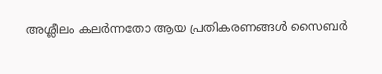അശ്ലീലം കലർന്നതോ ആയ പ്രതികരണങ്ങൾ സൈബർ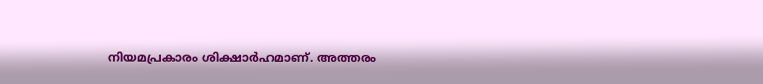നിയമപ്രകാരം ശിക്ഷാർഹമാണ്. അത്തരം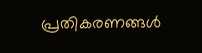പ്രതികരണങ്ങൾ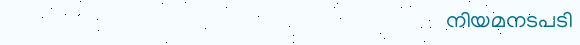നിയമനടപടി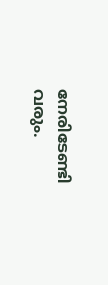നേരിടേണ്ടി വരും.